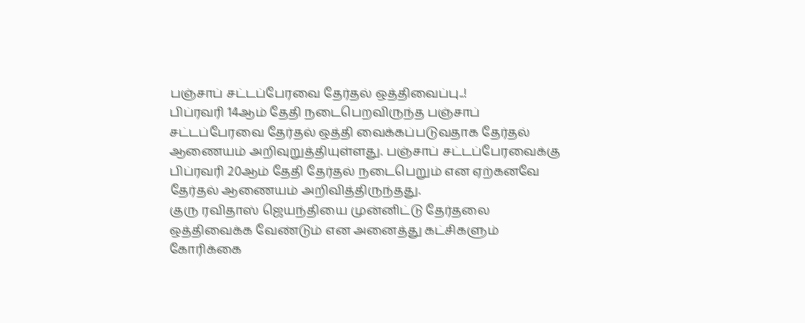பஞ்சாப் சட்டப்பேரவை தேர்தல் ஒத்திவைப்பு..!
பிப்ரவரி 14ஆம் தேதி நடைபெறவிருந்த பஞ்சாப் சட்டப்பேரவை தேர்தல் ஒத்தி வைக்கப்படுவதாக தேர்தல் ஆணையம் அறிவுறுத்தியுள்ளது. பஞ்சாப் சட்டப்பேரவைக்கு பிப்ரவரி 20ஆம் தேதி தேர்தல் நடைபெறும் என ஏற்கனவே தேர்தல் ஆணையம் அறிவித்திருந்தது.
குரு ரவிதாஸ் ஜெயந்தியை முன்னிட்டு தேர்தலை ஒத்திவைக்க வேண்டும் என அனைத்து கட்சிகளும் கோரிக்கை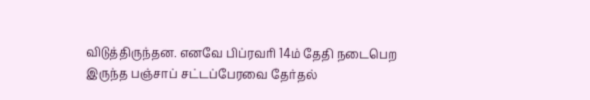விடுத்திருந்தன. எனவே பிப்ரவரி 14ம் தேதி நடைபெற இருந்த பஞ்சாப் சட்டப்பேரவை தேர்தல்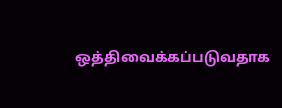ஒத்திவைக்கப்படுவதாக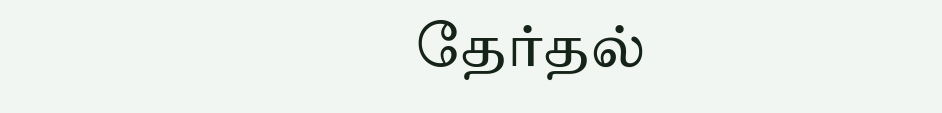தேர்தல்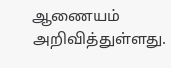ஆணையம் அறிவித்துள்ளது.